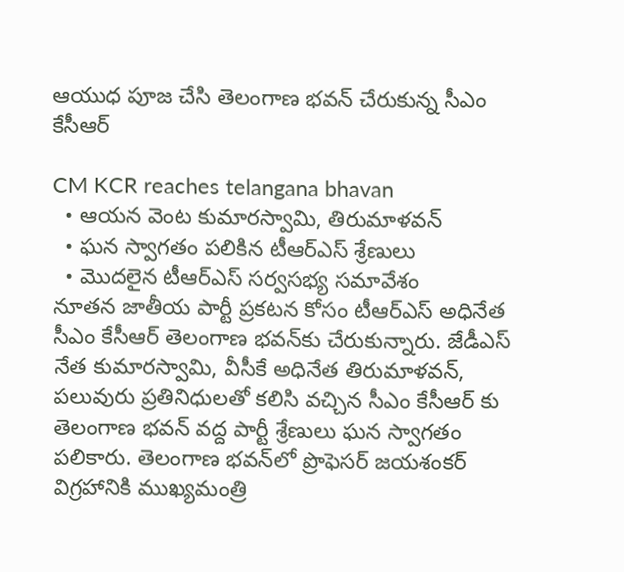ఆయుధ పూజ చేసి తెలంగాణ భ‌వ‌న్ చేరుకున్న సీఎం కేసీఆర్‌

CM KCR reaches telangana bhavan
  • ఆయ‌న వెంట‌ కుమారస్వామి, తిరుమాళ‌వ‌న్‌
  • ఘ‌న స్వాగ‌తం ప‌లికిన టీఆర్ఎస్ శ్రేణులు
  • మొద‌లైన టీఆర్ఎస్ స‌ర్వ‌స‌భ్య స‌మావేశం
నూత‌న జాతీయ పార్టీ ప్ర‌క‌ట‌న కోసం టీఆర్ఎస్ అధినేత సీఎం కేసీఆర్ తెలంగాణ భ‌వ‌న్‌కు చేరుకున్నారు. జేడీఎస్ నేత కుమార‌స్వామి, వీసీకే అధినేత తిరుమాళవన్‌, ప‌లువురు ప్ర‌తినిధుల‌తో క‌లిసి వ‌చ్చిన‌ సీఎం కేసీఆర్ కు తెలంగాణ భ‌వ‌న్ వ‌ద్ద పార్టీ శ్రేణులు ఘ‌న స్వాగ‌తం ప‌లికారు. తెలంగాణ భ‌వ‌న్‌లో ప్రొఫెస‌ర్ జ‌య‌శంక‌ర్ విగ్ర‌హానికి ముఖ్య‌మంత్రి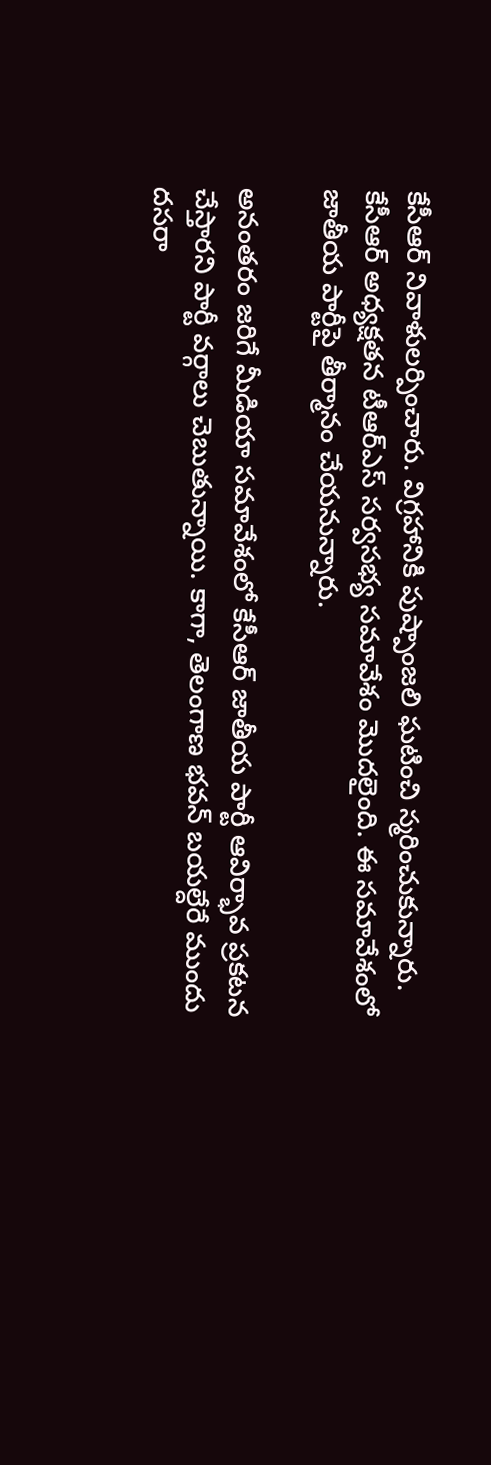కేసీఆర్ నివాళుల‌ర్పించారు. విగ్ర‌హానికి పుష్పాంజ‌లి ఘ‌టించి స్మ‌రించుకున్నారు. కేసీఆర్ అధ్య‌క్ష‌తన టీఆర్ఎస్ స‌ర్వ‌స‌భ్య స‌మావేశం మొద‌లైంది. ఈ స‌మావేశంలో జాతీయ పార్టీపై తీర్మానం చేయ‌నున్నారు.

అనంత‌రం జ‌రిగే మీడియా స‌మావేశంలో కేసీఆర్ జాతీయ పార్టీ ఆవిర్భావ ప్ర‌క‌ట‌న చేస్తార‌ని పార్టీ వ‌ర్గాలు చెబుతున్నాయి. కాగా, తెలంగాణ భ‌వ‌న్ బ‌య‌ల్దేరే ముందు దసరా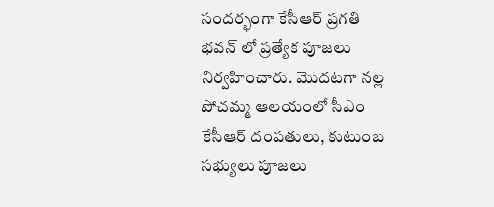సందర్భంగా కేసీఆర్ ప్రగతి భవన్ లో ప్రత్యేక పూజలు నిర్వహించారు. మొదటగా నల్ల పోచమ్మ ఆలయంలో సీఎం కేసీఆర్ దంపతులు, కుటుంబ సభ్యులు పూజలు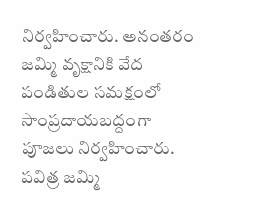నిర్వహించారు. అనంతరం జమ్మి వృక్షానికి వేద పండితుల సమక్షంలో సాంప్రదాయబద్దంగా పూజలు నిర్వహించారు. పవిత్ర జమ్మి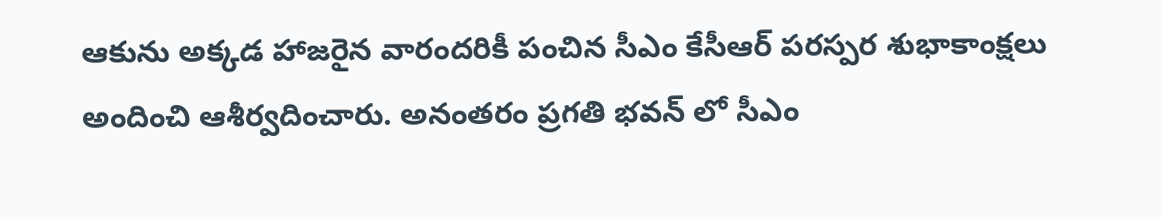ఆకును అక్కడ హాజరైన వారందరికీ పంచిన సీఎం కేసీఆర్ పరస్పర శుభాకాంక్షలు అందించి ఆశీర్వదించారు. అనంతరం ప్రగతి భవన్ లో సీఎం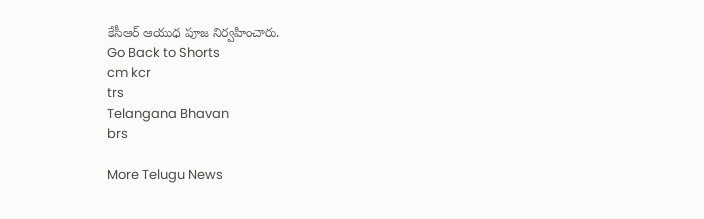కేసీఆర్ ఆయుధ పూజ నిర్వహించారు.
Go Back to Shorts
cm kcr
trs
Telangana Bhavan
brs

More Telugu News